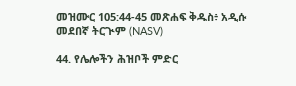መዝሙር 105:44-45 መጽሐፍ ቅዱስ፥ አዲሱ መደበኛ ትርጒም (NASV)

44. የሌሎችን ሕዝቦች ምድር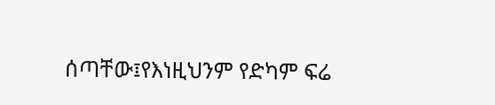ሰጣቸው፤የእነዚህንም የድካም ፍሬ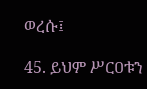ወረሱ፤

45. ይህም ሥርዐቱን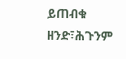ይጠብቁ ዘንድ፣ሕጉንም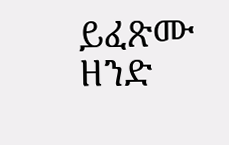ይፈጽሙ ዘንድ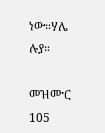ነው።ሃሌ ሉያ።

መዝሙር 105